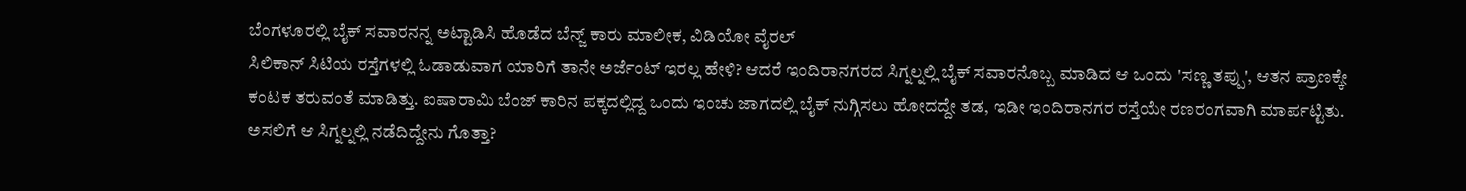ಬೆಂಗಳೂರಲ್ಲಿ ಬೈಕ್ ಸವಾರನನ್ನ ಅಟ್ಟಾಡಿಸಿ ಹೊಡೆದ ಬೆನ್ಜ್ ಕಾರು ಮಾಲೀಕ, ವಿಡಿಯೋ ವೈರಲ್
ಸಿಲಿಕಾನ್ ಸಿಟಿಯ ರಸ್ತೆಗಳಲ್ಲಿ ಓಡಾಡುವಾಗ ಯಾರಿಗೆ ತಾನೇ ಅರ್ಜೆಂಟ್ ಇರಲ್ಲ ಹೇಳಿ? ಆದರೆ ಇಂದಿರಾನಗರದ ಸಿಗ್ನಲ್ನಲ್ಲಿ ಬೈಕ್ ಸವಾರನೊಬ್ಬ ಮಾಡಿದ ಆ ಒಂದು 'ಸಣ್ಣ ತಪ್ಪು', ಆತನ ಪ್ರಾಣಕ್ಕೇ ಕಂಟಕ ತರುವಂತೆ ಮಾಡಿತ್ತು. ಐಷಾರಾಮಿ ಬೆಂಜ್ ಕಾರಿನ ಪಕ್ಕದಲ್ಲಿದ್ದ ಒಂದು ಇಂಚು ಜಾಗದಲ್ಲಿ ಬೈಕ್ ನುಗ್ಗಿಸಲು ಹೋದದ್ದೇ ತಡ, ಇಡೀ ಇಂದಿರಾನಗರ ರಸ್ತೆಯೇ ರಣರಂಗವಾಗಿ ಮಾರ್ಪಟ್ಟಿತು. ಅಸಲಿಗೆ ಆ ಸಿಗ್ನಲ್ನಲ್ಲಿ ನಡೆದಿದ್ದೇನು ಗೊತ್ತಾ?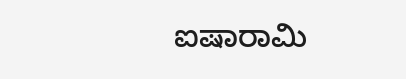ಐಷಾರಾಮಿ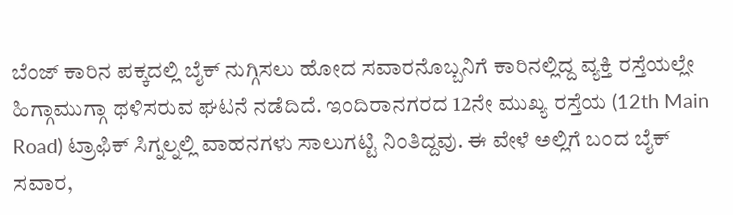ಬೆಂಜ್ ಕಾರಿನ ಪಕ್ಕದಲ್ಲಿ ಬೈಕ್ ನುಗ್ಗಿಸಲು ಹೋದ ಸವಾರನೊಬ್ಬನಿಗೆ ಕಾರಿನಲ್ಲಿದ್ದ ವ್ಯಕ್ತಿ ರಸ್ತೆಯಲ್ಲೇ ಹಿಗ್ಗಾಮುಗ್ಗಾ ಥಳಿಸರುವ ಘಟನೆ ನಡೆದಿದೆ. ಇಂದಿರಾನಗರದ 12ನೇ ಮುಖ್ಯ ರಸ್ತೆಯ (12th Main Road) ಟ್ರಾಫಿಕ್ ಸಿಗ್ನಲ್ನಲ್ಲಿ ವಾಹನಗಳು ಸಾಲುಗಟ್ಟಿ ನಿಂತಿದ್ದವು. ಈ ವೇಳೆ ಅಲ್ಲಿಗೆ ಬಂದ ಬೈಕ್ ಸವಾರ,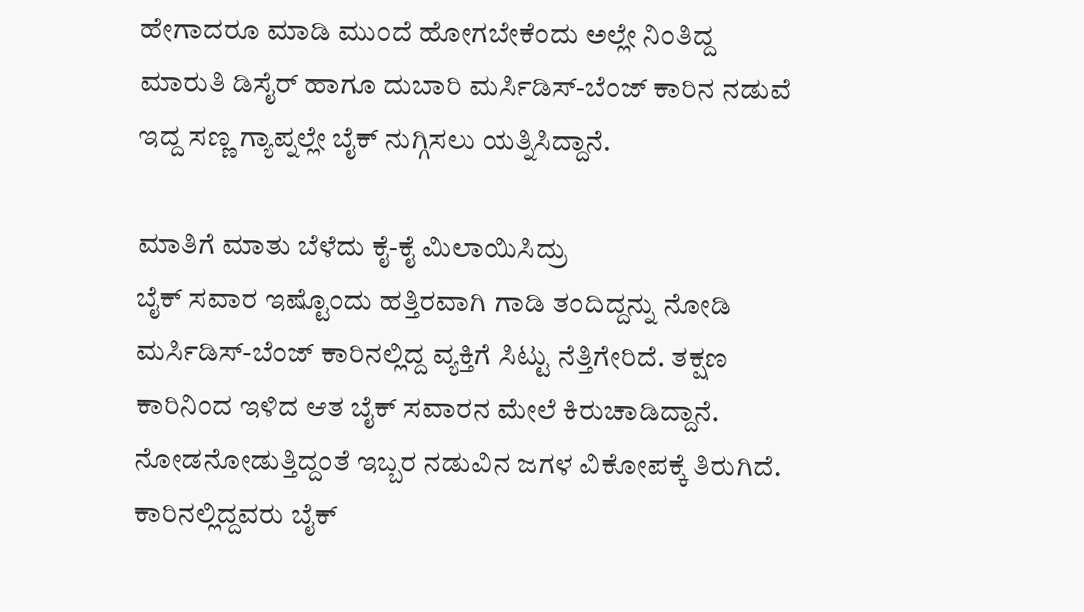ಹೇಗಾದರೂ ಮಾಡಿ ಮುಂದೆ ಹೋಗಬೇಕೆಂದು ಅಲ್ಲೇ ನಿಂತಿದ್ದ ಮಾರುತಿ ಡಿಸೈರ್ ಹಾಗೂ ದುಬಾರಿ ಮರ್ಸಿಡಿಸ್-ಬೆಂಜ್ ಕಾರಿನ ನಡುವೆ ಇದ್ದ ಸಣ್ಣ ಗ್ಯಾಪ್ನಲ್ಲೇ ಬೈಕ್ ನುಗ್ಗಿಸಲು ಯತ್ನಿಸಿದ್ದಾನೆ.

ಮಾತಿಗೆ ಮಾತು ಬೆಳೆದು ಕೈ-ಕೈ ಮಿಲಾಯಿಸಿದ್ರು
ಬೈಕ್ ಸವಾರ ಇಷ್ಟೊಂದು ಹತ್ತಿರವಾಗಿ ಗಾಡಿ ತಂದಿದ್ದನ್ನು ನೋಡಿ ಮರ್ಸಿಡಿಸ್-ಬೆಂಜ್ ಕಾರಿನಲ್ಲಿದ್ದ ವ್ಯಕ್ತಿಗೆ ಸಿಟ್ಟು ನೆತ್ತಿಗೇರಿದೆ. ತಕ್ಷಣ ಕಾರಿನಿಂದ ಇಳಿದ ಆತ ಬೈಕ್ ಸವಾರನ ಮೇಲೆ ಕಿರುಚಾಡಿದ್ದಾನೆ. ನೋಡನೋಡುತ್ತಿದ್ದಂತೆ ಇಬ್ಬರ ನಡುವಿನ ಜಗಳ ವಿಕೋಪಕ್ಕೆ ತಿರುಗಿದೆ. ಕಾರಿನಲ್ಲಿದ್ದವರು ಬೈಕ್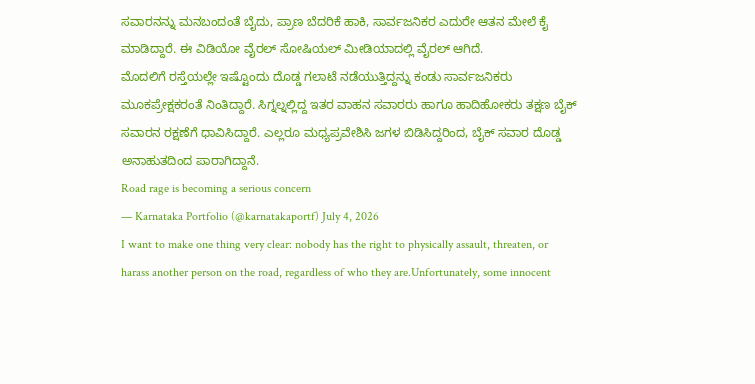ಸವಾರನನ್ನು ಮನಬಂದಂತೆ ಬೈದು, ಪ್ರಾಣ ಬೆದರಿಕೆ ಹಾಕಿ, ಸಾರ್ವಜನಿಕರ ಎದುರೇ ಆತನ ಮೇಲೆ ಕೈ ಮಾಡಿದ್ದಾರೆ. ಈ ವಿಡಿಯೋ ವೈರಲ್ ಸೋಷಿಯಲ್ ಮೀಡಿಯಾದಲ್ಲಿ ವೈರಲ್ ಆಗಿದೆ.
ಮೊದಲಿಗೆ ರಸ್ತೆಯಲ್ಲೇ ಇಷ್ಟೊಂದು ದೊಡ್ಡ ಗಲಾಟೆ ನಡೆಯುತ್ತಿದ್ದನ್ನು ಕಂಡು ಸಾರ್ವಜನಿಕರು ಮೂಕಪ್ರೇಕ್ಷಕರಂತೆ ನಿಂತಿದ್ದಾರೆ. ಸಿಗ್ನಲ್ನಲ್ಲಿದ್ದ ಇತರ ವಾಹನ ಸವಾರರು ಹಾಗೂ ಹಾದಿಹೋಕರು ತಕ್ಷಣ ಬೈಕ್ ಸವಾರನ ರಕ್ಷಣೆಗೆ ಧಾವಿಸಿದ್ದಾರೆ. ಎಲ್ಲರೂ ಮಧ್ಯಪ್ರವೇಶಿಸಿ ಜಗಳ ಬಿಡಿಸಿದ್ದರಿಂದ, ಬೈಕ್ ಸವಾರ ದೊಡ್ಡ ಅನಾಹುತದಿಂದ ಪಾರಾಗಿದ್ದಾನೆ.
Road rage is becoming a serious concern
— Karnataka Portfolio (@karnatakaportf) July 4, 2026
I want to make one thing very clear: nobody has the right to physically assault, threaten, or harass another person on the road, regardless of who they are.Unfortunately, some innocent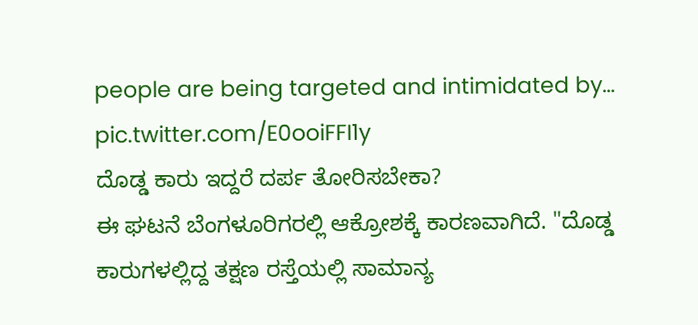people are being targeted and intimidated by… pic.twitter.com/E0ooiFFI1y
ದೊಡ್ಡ ಕಾರು ಇದ್ದರೆ ದರ್ಪ ತೋರಿಸಬೇಕಾ?
ಈ ಘಟನೆ ಬೆಂಗಳೂರಿಗರಲ್ಲಿ ಆಕ್ರೋಶಕ್ಕೆ ಕಾರಣವಾಗಿದೆ. "ದೊಡ್ಡ ಕಾರುಗಳಲ್ಲಿದ್ದ ತಕ್ಷಣ ರಸ್ತೆಯಲ್ಲಿ ಸಾಮಾನ್ಯ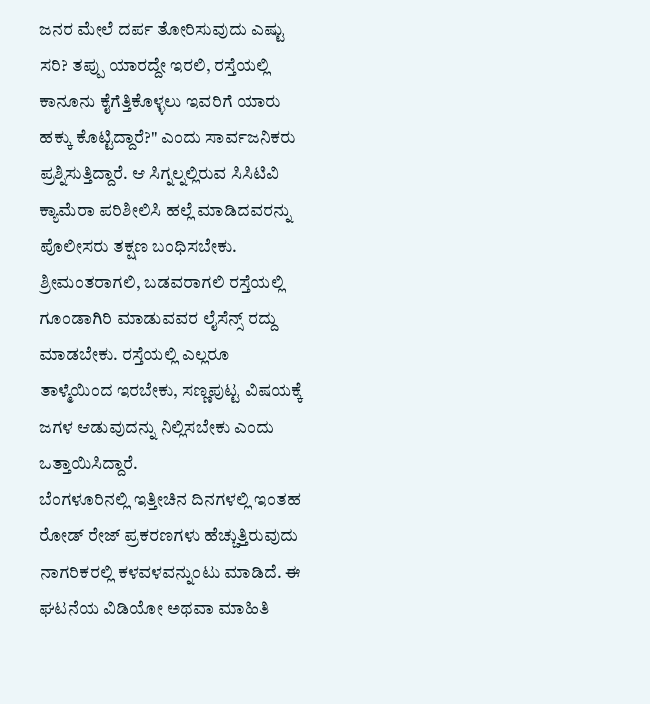ಜನರ ಮೇಲೆ ದರ್ಪ ತೋರಿಸುವುದು ಎಷ್ಟು ಸರಿ? ತಪ್ಪು ಯಾರದ್ದೇ ಇರಲಿ, ರಸ್ತೆಯಲ್ಲಿ ಕಾನೂನು ಕೈಗೆತ್ತಿಕೊಳ್ಳಲು ಇವರಿಗೆ ಯಾರು ಹಕ್ಕು ಕೊಟ್ಟಿದ್ದಾರೆ?" ಎಂದು ಸಾರ್ವಜನಿಕರು ಪ್ರಶ್ನಿಸುತ್ತಿದ್ದಾರೆ. ಆ ಸಿಗ್ನಲ್ನಲ್ಲಿರುವ ಸಿಸಿಟಿವಿ ಕ್ಯಾಮೆರಾ ಪರಿಶೀಲಿಸಿ ಹಲ್ಲೆ ಮಾಡಿದವರನ್ನು ಪೊಲೀಸರು ತಕ್ಷಣ ಬಂಧಿಸಬೇಕು. ಶ್ರೀಮಂತರಾಗಲಿ, ಬಡವರಾಗಲಿ ರಸ್ತೆಯಲ್ಲಿ ಗೂಂಡಾಗಿರಿ ಮಾಡುವವರ ಲೈಸೆನ್ಸ್ ರದ್ದು ಮಾಡಬೇಕು. ರಸ್ತೆಯಲ್ಲಿ ಎಲ್ಲರೂ ತಾಳ್ಮೆಯಿಂದ ಇರಬೇಕು, ಸಣ್ಣಪುಟ್ಟ ವಿಷಯಕ್ಕೆ ಜಗಳ ಆಡುವುದನ್ನು ನಿಲ್ಲಿಸಬೇಕು ಎಂದು ಒತ್ತಾಯಿಸಿದ್ದಾರೆ.
ಬೆಂಗಳೂರಿನಲ್ಲಿ ಇತ್ತೀಚಿನ ದಿನಗಳಲ್ಲಿ ಇಂತಹ ರೋಡ್ ರೇಜ್ ಪ್ರಕರಣಗಳು ಹೆಚ್ಚುತ್ತಿರುವುದು ನಾಗರಿಕರಲ್ಲಿ ಕಳವಳವನ್ನುಂಟು ಮಾಡಿದೆ. ಈ ಘಟನೆಯ ವಿಡಿಯೋ ಅಥವಾ ಮಾಹಿತಿ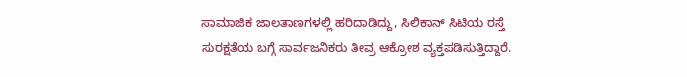ಸಾಮಾಜಿಕ ಜಾಲತಾಣಗಳಲ್ಲಿ ಹರಿದಾಡಿದ್ದು, ಸಿಲಿಕಾನ್ ಸಿಟಿಯ ರಸ್ತೆ ಸುರಕ್ಷತೆಯ ಬಗ್ಗೆ ಸಾರ್ವಜನಿಕರು ತೀವ್ರ ಆಕ್ರೋಶ ವ್ಯಕ್ತಪಡಿಸುತ್ತಿದ್ದಾರೆ.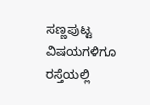ಸಣ್ಣಪುಟ್ಟ ವಿಷಯಗಳಿಗೂ ರಸ್ತೆಯಲ್ಲಿ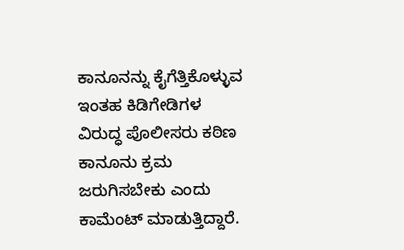ಕಾನೂನನ್ನು ಕೈಗೆತ್ತಿಕೊಳ್ಳುವ ಇಂತಹ ಕಿಡಿಗೇಡಿಗಳ ವಿರುದ್ಧ ಪೊಲೀಸರು ಕಠಿಣ ಕಾನೂನು ಕ್ರಮ ಜರುಗಿಸಬೇಕು ಎಂದು ಕಾಮೆಂಟ್ ಮಾಡುತ್ತಿದ್ದಾರೆ.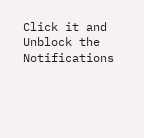Click it and Unblock the Notifications